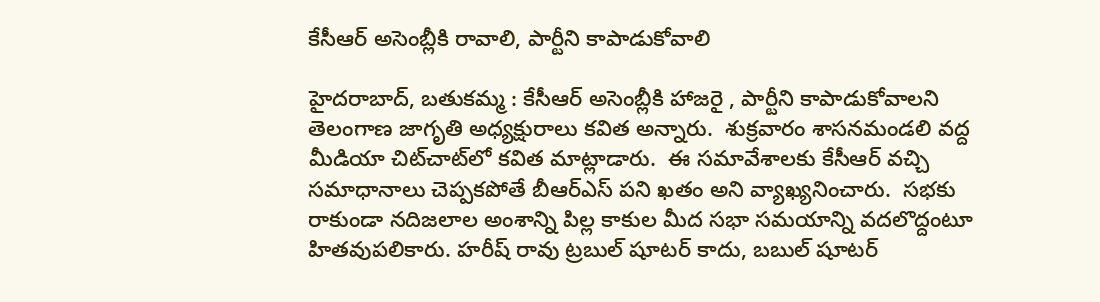కేసీఆర్ అసెంబ్లీకి రావాలి, పార్టీని కాపాడుకోవాలి

హైదరాబాద్, బతుకమ్మ : కేసీఆర్ అసెంబ్లీకి హాజరై , పార్టీని కాపాడుకోవాలని  తెలంగాణ జాగృతి అధ్యక్షురాలు కవిత అన్నారు.  శుక్రవారం శాసనమండలి వద్ద   మీడియా చిట్‌చాట్‌లో కవిత మాట్లాడారు.  ఈ సమావేశాలకు కేసీఆర్ వచ్చి సమాధానాలు చెప్పకపోతే బీఆర్‌ఎస్ పని ఖతం అని వ్యాఖ్యనించారు.  సభకు రాకుండా నదిజలాల అంశాన్ని పిల్ల కాకుల మీద సభా సమయాన్ని వదలొద్దంటూ హితవుపలికారు. హరీష్ రావు ట్రబుల్ షూటర్ కాదు, బబుల్ షూటర్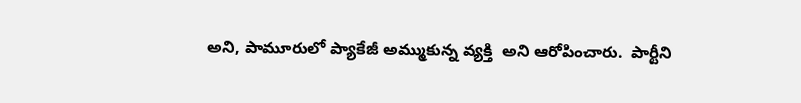అని, పామూరులో ప్యాకేజీ అమ్ముకున్న వ్యక్తి  అని ఆరోపించారు.  పార్టీని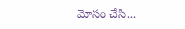మోసం చేసి...